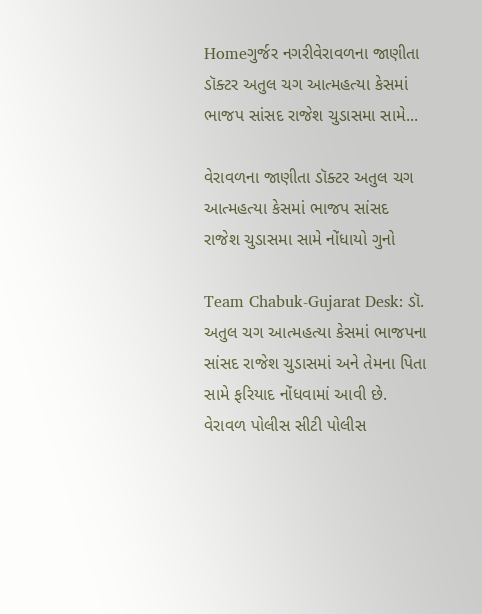Homeગુર્જર નગરીવેરાવળના જાણીતા ડૉક્ટર અતુલ ચગ આત્મહત્યા કેસમાં ભાજપ સાંસદ રાજેશ ચુડાસમા સામે...

વેરાવળના જાણીતા ડૉક્ટર અતુલ ચગ આત્મહત્યા કેસમાં ભાજપ સાંસદ રાજેશ ચુડાસમા સામે નોંધાયો ગુનો

Team Chabuk-Gujarat Desk: ડૉ. અતુલ ચગ આત્મહત્યા કેસમાં ભાજપના સાંસદ રાજેશ ચુડાસમાં અને તેમના પિતા સામે ફરિયાદ નોંધવામાં આવી છે. વેરાવળ પોલીસ સીટી પોલીસ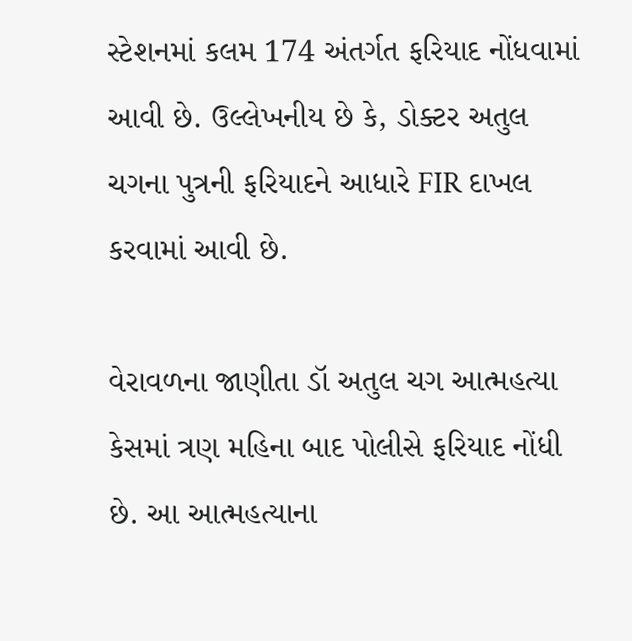સ્ટેશનમાં કલમ 174 અંતર્ગત ફરિયાદ નોંધવામાં આવી છે. ઉલ્લેખનીય છે કે, ડોક્ટર અતુલ ચગના પુત્રની ફરિયાદને આધારે FIR દાખલ કરવામાં આવી છે.

વેરાવળના જાણીતા ડૉ અતુલ ચગ આત્મહત્યા કેસમાં ત્રણ મહિના બાદ પોલીસે ફરિયાદ નોંધી છે. આ આત્મહત્યાના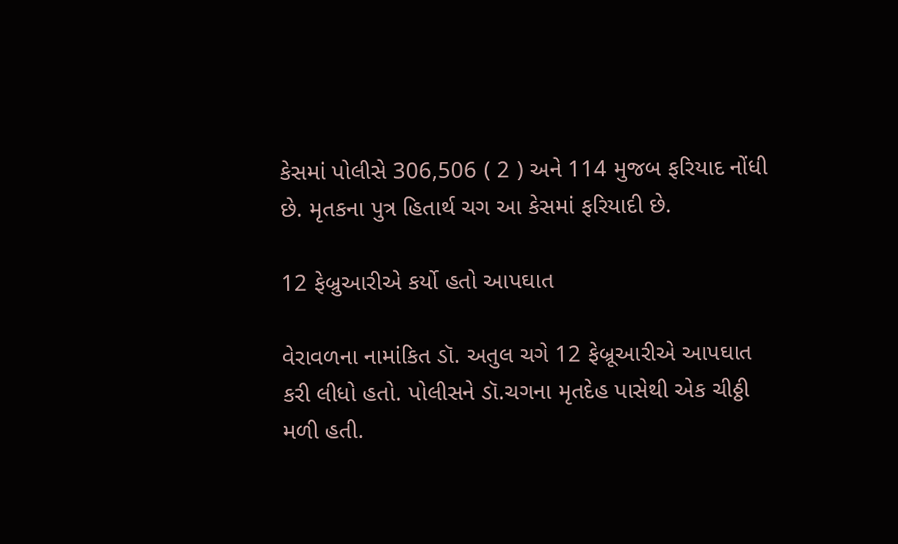કેસમાં પોલીસે 306,506 ( 2 ) અને 114 મુજબ ફરિયાદ નોંધી છે. મૃતકના પુત્ર હિતાર્થ ચગ આ કેસમાં ફરિયાદી છે.

12 ફેબ્રુઆરીએ કર્યો હતો આપઘાત

વેરાવળના નામાંકિત ડૉ. અતુલ ચગે 12 ફેબ્રૂઆરીએ આપઘાત કરી લીધો હતો. પોલીસને ડૉ.ચગના મૃતદેહ પાસેથી એક ચીઠ્ઠી મળી હતી.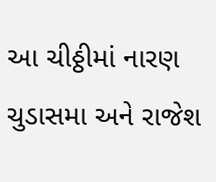આ ચીઠ્ઠીમાં નારણ ચુડાસમા અને રાજેશ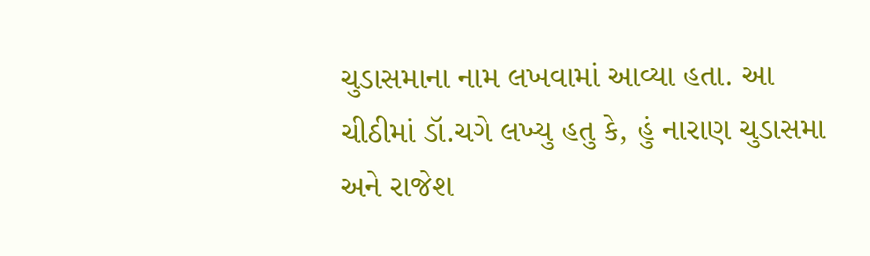ચુડાસમાના નામ લખવામાં આવ્યા હતા. આ ચીઠીમાં ડૉ.ચગે લખ્યુ હતુ કે, હું નારાણ ચુડાસમા અને રાજેશ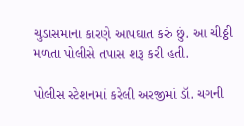ચુડાસમાના કારણે આપઘાત કરું છું. આ ચીઠ્ઠી મળતા પોલીસે તપાસ શરૂ કરી હતી.

પોલીસ સ્ટેશનમાં કરેલી અરજીમાં ડૉ. ચગની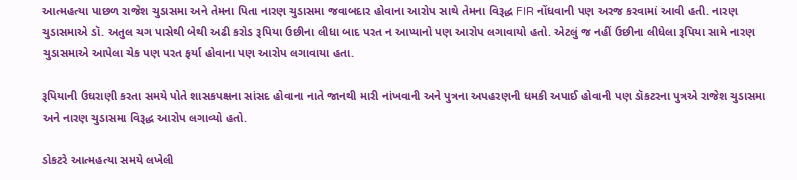આત્મહત્યા પાછળ રાજેશ ચુડાસમા અને તેમના પિતા નારણ ચુડાસમા જવાબદાર હોવાના આરોપ સાથે તેમના વિરૂદ્ધ FIR નોંધવાની પણ અરજ કરવામાં આવી હતી. નારણ ચુડાસમાએ ડૉ. અતુલ ચગ પાસેથી બેથી અઢી કરોડ રૂપિયા ઉછીના લીધા બાદ પરત ન આપ્યાનો પણ આરોપ લગાવાયો હતો. એટલું જ નહીં ઉછીના લીધેલા રૂપિયા સામે નારણ ચુડાસમાએ આપેલા ચેક પણ પરત ફર્યા હોવાના પણ આરોપ લગાવાયા હતા.

રૂપિયાની ઉઘરાણી કરતા સમયે પોતે શાસકપક્ષના સાંસદ હોવાના નાતે જાનથી મારી નાંખવાની અને પુત્રના અપહરણની ધમકી અપાઈ હોવાની પણ ડૉકટરના પુત્રએ રાજેશ ચુડાસમા અને નારણ ચુડાસમા વિરૂદ્ધ આરોપ લગાવ્યો હતો.

ડોકટરે આત્મહત્યા સમયે લખેલી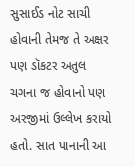સુસાઈડ નોટ સાચી હોવાની તેમજ તે અક્ષર પણ ડૉકટર અતુલ ચગના જ હોવાનો પણ અરજીમાં ઉલ્લેખ કરાયો હતો. સાત પાનાની આ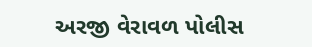અરજી વેરાવળ પોલીસ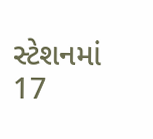સ્ટેશનમાં 17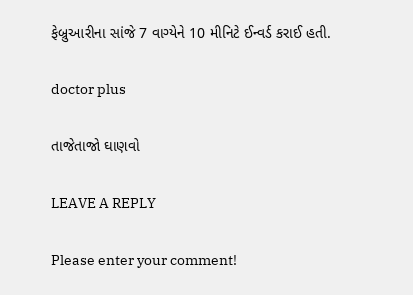ફેબ્રુઆરીના સાંજે 7 વાગ્યેને 10 મીનિટે ઈન્વર્ડ કરાઈ હતી.

doctor plus

તાજેતાજો ઘાણવો

LEAVE A REPLY

Please enter your comment!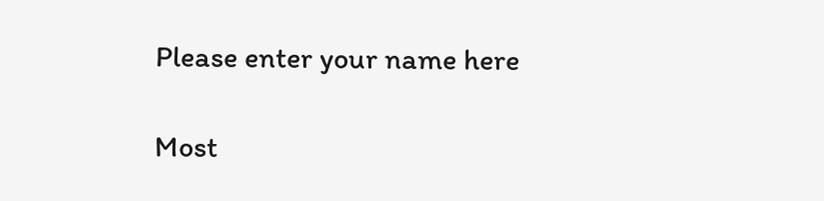Please enter your name here

Most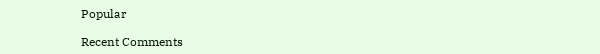Popular

Recent Comments